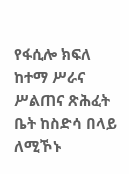የፋሲሎ ክፍለ ከተማ ሥራና ሥልጠና ጽሕፈት ቤት ከስድሳ በላይ ለሚኾኑ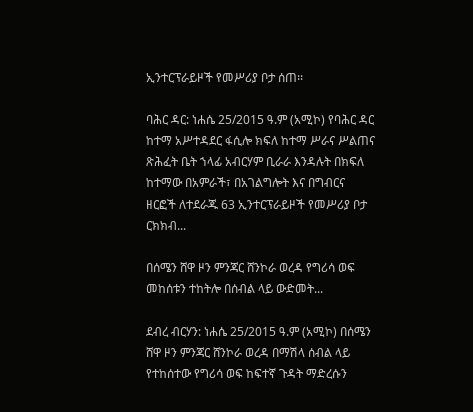ኢንተርፕራይዞች የመሥሪያ ቦታ ሰጠ፡፡

ባሕር ዳር: ነሐሴ 25/2015 ዓ.ም (አሚኮ) የባሕር ዳር ከተማ አሥተዳደር ፋሲሎ ክፍለ ከተማ ሥራና ሥልጠና ጽሕፈት ቤት ኀላፊ አብርሃም ቢራራ እንዳሉት በክፍለ ከተማው በአምራች፣ በአገልግሎት እና በግብርና ዘርፎች ለተደራጁ 63 ኢንተርፕራይዞች የመሥሪያ ቦታ ርክክብ...

በሰሜን ሸዋ ዞን ምንጃር ሸንኮራ ወረዳ የግሪሳ ወፍ መከሰቱን ተከትሎ በሰብል ላይ ውድመት...

ደብረ ብርሃን: ነሐሴ 25/2015 ዓ.ም (አሚኮ) በሰሜን ሸዋ ዞን ምንጃር ሸንኮራ ወረዳ በማሽላ ሰብል ላይ የተከሰተው የግሪሳ ወፍ ከፍተኛ ጉዳት ማድረሱን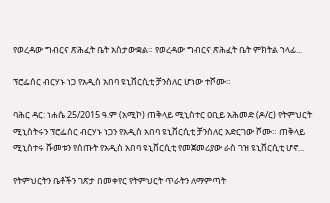የወረዳው ግብርና ጽሕፈት ቤት አስታውቋል። የወረዳው ግብርና ጽሕፈት ቤት ምክትል ኀላፊ...

ፕሮፌሰር ብርሃኑ ነጋ የአዲስ አበባ ዩኒቨርሲቲ ቻንስለር ሆነው ተሾሙ።

ባሕር ዳር: ነሐሴ 25/2015 ዓ.ም (አሚኮ) ጠቅላይ ሚኒስተር ዐቢይ አሕመድ (ዶ/ር) የትምህርት ሚኒስትሩን ፕሮፌሰር ብርሃኑ ነጋን የአዲስ አበባ ዩኒቨርሲቲ ቻንስለር አድርገው ሾሙ። ጠቅላይ ሚኒስተሩ ሹመቱን የሰጡት የአዲስ አበባ ዩኒቨርሲቲ የመጀመሪያው ራስ ገዝ ዩኒቨርሲቲ ሆኖ...

የትምህርትን ቤቶችን ገጽታ በመቀየር የትምህርት ጥራትን ለማምጣት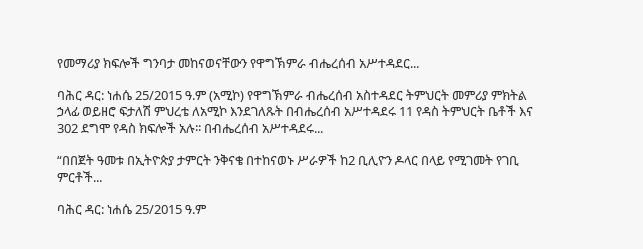የመማሪያ ክፍሎች ግንባታ መከናወናቸውን የዋግኽምራ ብሔረሰብ አሥተዳደር...

ባሕር ዳር: ነሐሴ 25/2015 ዓ.ም (አሚኮ) የዋግኽምራ ብሔረሰብ አስተዳደር ትምህርት መምሪያ ምክትል ኃላፊ ወይዘሮ ፍታለሽ ምህረቴ ለአሚኮ እንደገለጹት በብሔረሰብ አሥተዳደሩ 11 የዳስ ትምህርት ቤቶች እና 302 ደግሞ የዳስ ክፍሎች አሉ፡፡ በብሔረሰብ አሥተዳደሩ...

“በበጀት ዓመቱ በኢትዮጵያ ታምርት ንቅናቄ በተከናወኑ ሥራዎች ከ2 ቢሊዮን ዶላር በላይ የሚገመት የገቢ ምርቶች...

ባሕር ዳር: ነሐሴ 25/2015 ዓ.ም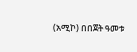(አሚኮ) በበጀት ዓመቱ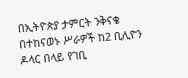በኢትዮጵያ ታምርት ንቅናቄ በተከናወኑ ሥራዎች ከ2 ቢሊዮን ዶላር በላይ የገቢ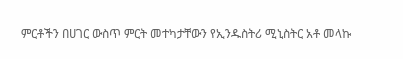ምርቶችን በሀገር ውስጥ ምርት መተካታቸውን የኢንዱስትሪ ሚኒስትር አቶ መላኩ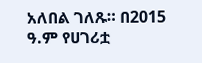አለበል ገለጹ። በ2015 ዓ.ም የሀገሪቷ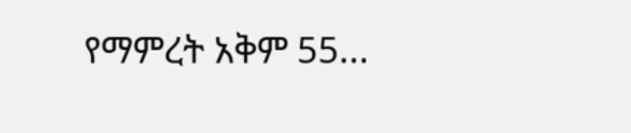የማምረት አቅም 55...